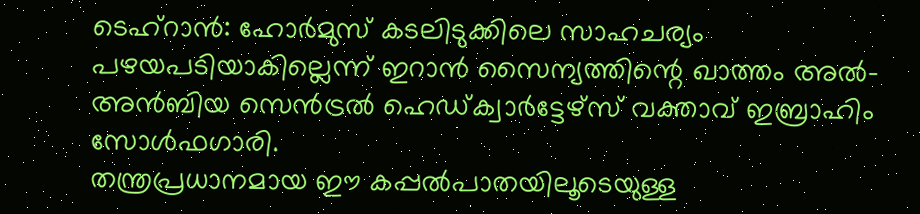ടെഹ്റാൻ: ഹോർമുസ് കടലിടുക്കിലെ സാഹചര്യം പഴയപടിയാകില്ലെന്ന് ഇറാൻ സൈന്യത്തിന്റെ ഖാത്തം അൽ-അൻബിയ സെൻട്രൽ ഹെഡ്ക്വാർട്ടേഴ്സ് വക്താവ് ഇബ്രാഹിം സോൾഫഗാരി.
തന്ത്രപ്രധാനമായ ഈ കപ്പൽപാതയിലൂടെയുള്ള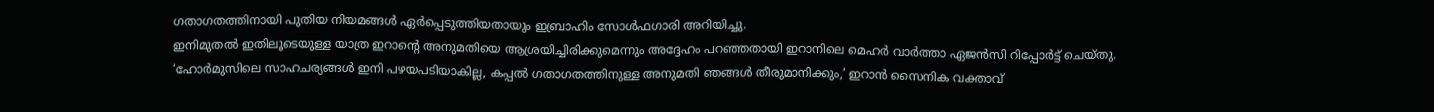ഗതാഗതത്തിനായി പുതിയ നിയമങ്ങൾ ഏർപ്പെടുത്തിയതായും ഇബ്രാഹിം സോൾഫഗാരി അറിയിച്ചു.
ഇനിമുതൽ ഇതിലൂടെയുള്ള യാത്ര ഇറാൻ്റെ അനുമതിയെ ആശ്രയിച്ചിരിക്കുമെന്നും അദ്ദേഹം പറഞ്ഞതായി ഇറാനിലെ മെഹർ വാർത്താ ഏജൻസി റിപ്പോർട്ട് ചെയ്തു.
‘ഹോർമുസിലെ സാഹചര്യങ്ങൾ ഇനി പഴയപടിയാകില്ല, കപ്പൽ ഗതാഗതത്തിനുള്ള അനുമതി ഞങ്ങൾ തീരുമാനിക്കും,’ ഇറാൻ സൈനിക വക്താവ്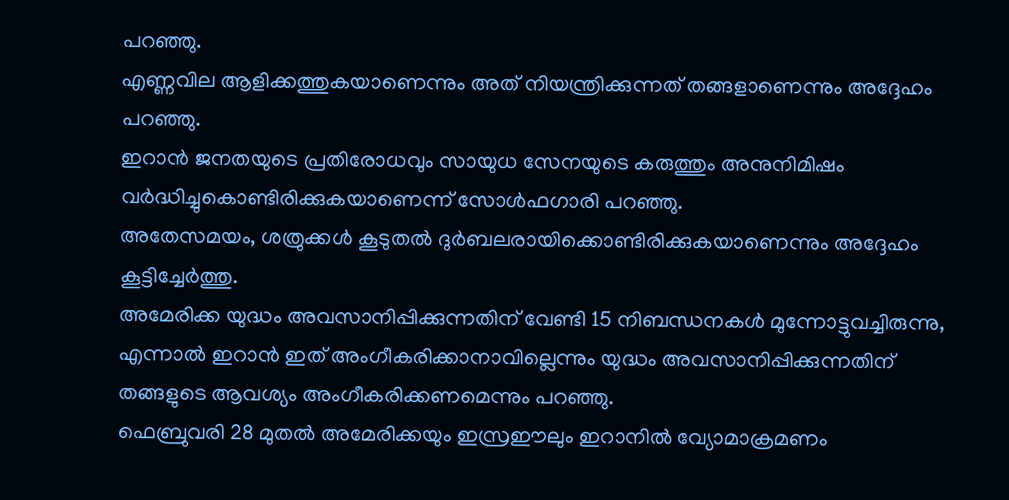പറഞ്ഞു.
എണ്ണവില ആളിക്കത്തുകയാണെന്നും അത് നിയന്ത്രിക്കുന്നത് തങ്ങളാണെന്നും അദ്ദേഹം പറഞ്ഞു.
ഇറാൻ ജനതയുടെ പ്രതിരോധവും സായുധ സേനയുടെ കരുത്തും അനുനിമിഷം വർദ്ധിച്ചുകൊണ്ടിരിക്കുകയാണെന്ന് സോൾഫഗാരി പറഞ്ഞു.
അതേസമയം, ശത്രുക്കൾ കൂടുതൽ ദുർബലരായിക്കൊണ്ടിരിക്കുകയാണെന്നും അദ്ദേഹം കൂട്ടിച്ചേർത്തു.
അമേരിക്ക യുദ്ധം അവസാനിപ്പിക്കുന്നതിന് വേണ്ടി 15 നിബന്ധനകൾ മുന്നോട്ടുവച്ചിരുന്നു, എന്നാൽ ഇറാൻ ഇത് അംഗീകരിക്കാനാവില്ലെന്നും യുദ്ധം അവസാനിപ്പിക്കുന്നതിന് തങ്ങളുടെ ആവശ്യം അംഗീകരിക്കണമെന്നും പറഞ്ഞു.
ഫെബ്രുവരി 28 മുതൽ അമേരിക്കയും ഇസ്രഈലും ഇറാനിൽ വ്യോമാക്രമണം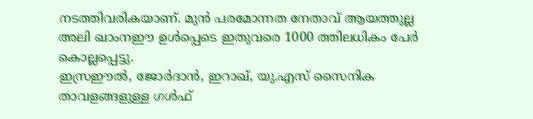നടത്തിവരികയാണ്. മുൻ പരമോന്നത നേതാവ് ആയത്തുല്ല അലി ഖാംനഈ ഉൾപ്പെടെ ഇതുവരെ 1000 ത്തിലധികം പേർ കൊല്ലപ്പെട്ടു.
ഇസ്രഈൽ, ജോർദാൻ, ഇറാഖ്, യു.എസ് സൈനിക താവളങ്ങളുള്ള ഗൾഫ്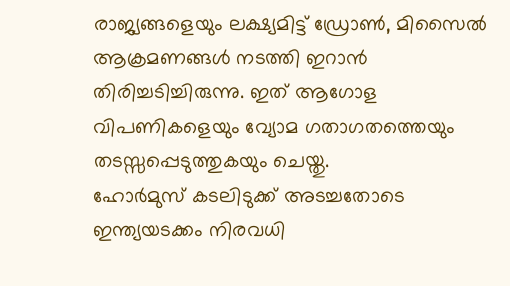രാജ്യങ്ങളെയും ലക്ഷ്യമിട്ട് ഡ്രോൺ, മിസൈൽ ആക്രമണങ്ങൾ നടത്തി ഇറാൻ തിരിച്ചടിച്ചിരുന്നു. ഇത് ആഗോള വിപണികളെയും വ്യോമ ഗതാഗതത്തെയും തടസ്സപ്പെടുത്തുകയും ചെയ്തു.
ഹോർമുസ് കടലിടുക്ക് അടച്ചതോടെ ഇന്ത്യയടക്കം നിരവധി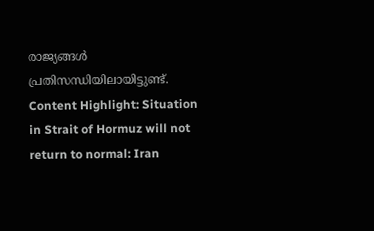രാജ്യങ്ങൾ പ്രതിസന്ധിയിലായിട്ടുണ്ട്.
Content Highlight: Situation in Strait of Hormuz will not return to normal: Iran